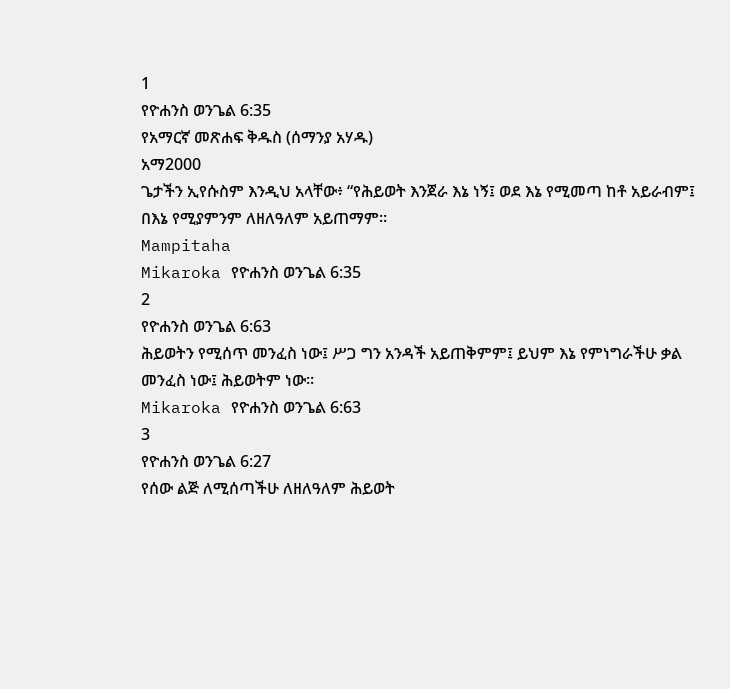1
የዮሐንስ ወንጌል 6:35
የአማርኛ መጽሐፍ ቅዱስ (ሰማንያ አሃዱ)
አማ2000
ጌታችን ኢየሱስም እንዲህ አላቸው፥ “የሕይወት እንጀራ እኔ ነኝ፤ ወደ እኔ የሚመጣ ከቶ አይራብም፤ በእኔ የሚያምንም ለዘለዓለም አይጠማም።
Mampitaha
Mikaroka የዮሐንስ ወንጌል 6:35
2
የዮሐንስ ወንጌል 6:63
ሕይወትን የሚሰጥ መንፈስ ነው፤ ሥጋ ግን አንዳች አይጠቅምም፤ ይህም እኔ የምነግራችሁ ቃል መንፈስ ነው፤ ሕይወትም ነው።
Mikaroka የዮሐንስ ወንጌል 6:63
3
የዮሐንስ ወንጌል 6:27
የሰው ልጅ ለሚሰጣችሁ ለዘለዓለም ሕይወት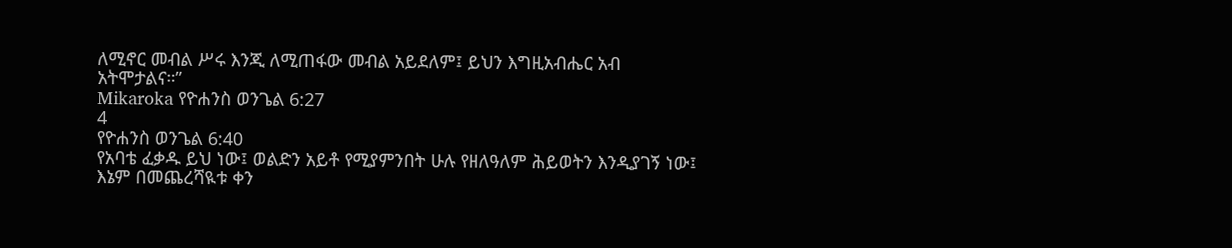ለሚኖር መብል ሥሩ እንጂ ለሚጠፋው መብል አይደለም፤ ይህን እግዚአብሔር አብ አትሞታልና።”
Mikaroka የዮሐንስ ወንጌል 6:27
4
የዮሐንስ ወንጌል 6:40
የአባቴ ፈቃዱ ይህ ነው፤ ወልድን አይቶ የሚያምንበት ሁሉ የዘለዓለም ሕይወትን እንዲያገኝ ነው፤ እኔም በመጨረሻዪቱ ቀን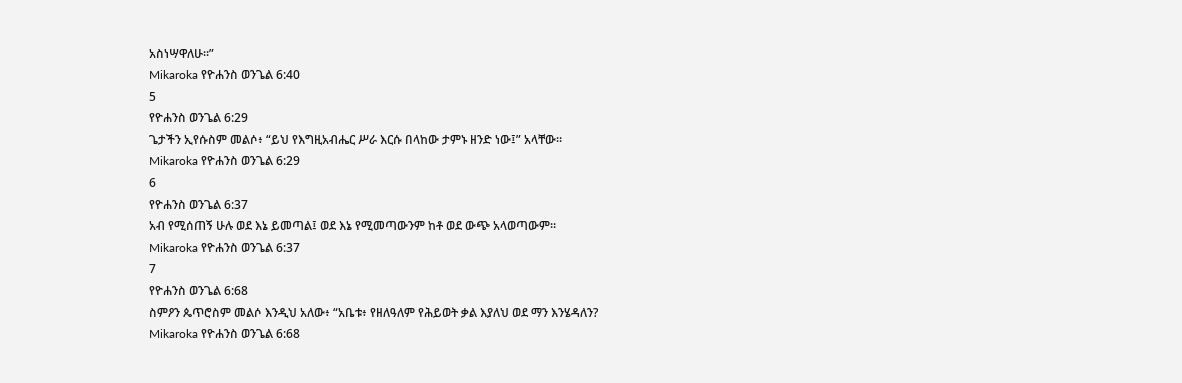አስነሣዋለሁ።”
Mikaroka የዮሐንስ ወንጌል 6:40
5
የዮሐንስ ወንጌል 6:29
ጌታችን ኢየሱስም መልሶ፥ “ይህ የእግዚአብሔር ሥራ እርሱ በላከው ታምኑ ዘንድ ነው፤” አላቸው።
Mikaroka የዮሐንስ ወንጌል 6:29
6
የዮሐንስ ወንጌል 6:37
አብ የሚሰጠኝ ሁሉ ወደ እኔ ይመጣል፤ ወደ እኔ የሚመጣውንም ከቶ ወደ ውጭ አላወጣውም።
Mikaroka የዮሐንስ ወንጌል 6:37
7
የዮሐንስ ወንጌል 6:68
ስምዖን ጴጥሮስም መልሶ እንዲህ አለው፥ “አቤቱ፥ የዘለዓለም የሕይወት ቃል እያለህ ወደ ማን እንሄዳለን?
Mikaroka የዮሐንስ ወንጌል 6:68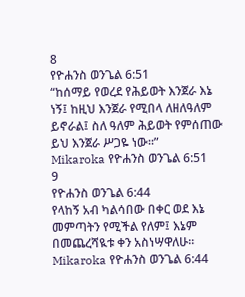8
የዮሐንስ ወንጌል 6:51
“ከሰማይ የወረደ የሕይወት እንጀራ እኔ ነኝ፤ ከዚህ እንጀራ የሚበላ ለዘለዓለም ይኖራል፤ ስለ ዓለም ሕይወት የምሰጠው ይህ እንጀራ ሥጋዬ ነው።”
Mikaroka የዮሐንስ ወንጌል 6:51
9
የዮሐንስ ወንጌል 6:44
የላከኝ አብ ካልሳበው በቀር ወደ እኔ መምጣትን የሚችል የለም፤ እኔም በመጨረሻዪቱ ቀን አስነሣዋለሁ።
Mikaroka የዮሐንስ ወንጌል 6:44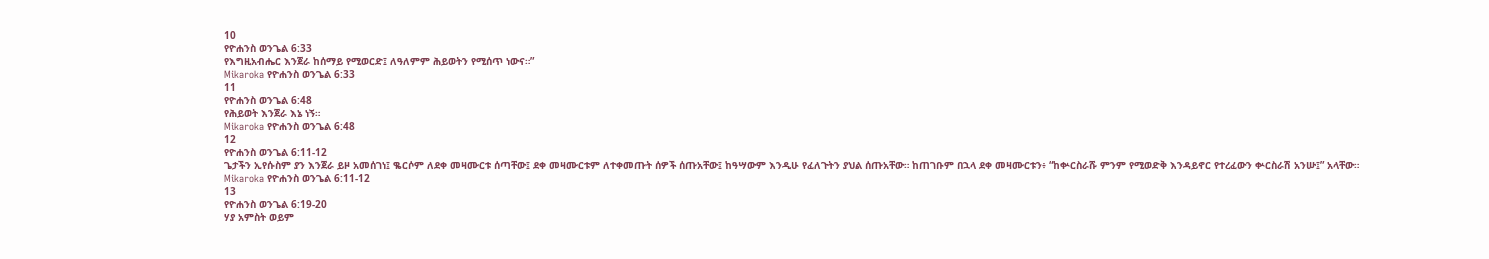10
የዮሐንስ ወንጌል 6:33
የእግዚአብሔር እንጀራ ከሰማይ የሚወርድ፤ ለዓለምም ሕይወትን የሚሰጥ ነውና።”
Mikaroka የዮሐንስ ወንጌል 6:33
11
የዮሐንስ ወንጌል 6:48
የሕይወት እንጀራ እኔ ነኝ።
Mikaroka የዮሐንስ ወንጌል 6:48
12
የዮሐንስ ወንጌል 6:11-12
ጌታችን ኢየሱስም ያን እንጀራ ይዞ አመሰገነ፤ ቈርሶም ለደቀ መዛሙርቱ ሰጣቸው፤ ደቀ መዛሙርቱም ለተቀመጡት ሰዎች ሰጡአቸው፤ ከዓሣውም እንዲሁ የፈለጉትን ያህል ሰጡአቸው። ከጠገቡም በኋላ ደቀ መዛሙርቱን፥ “ከቍርስራሹ ምንም የሚወድቅ እንዳይኖር የተረፈውን ቍርስራሽ አንሡ፤” አላቸው።
Mikaroka የዮሐንስ ወንጌል 6:11-12
13
የዮሐንስ ወንጌል 6:19-20
ሃያ አምስት ወይም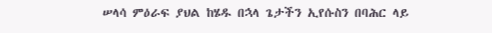ሠላሳ ምዕራፍ ያህል ከሄዱ በኋላ ጌታችን ኢየሱስን በባሕር ላይ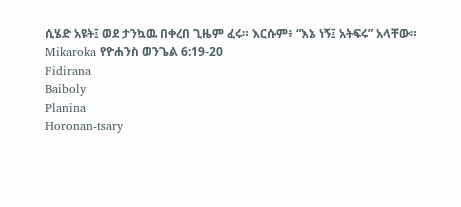ሲሄድ አዩት፤ ወደ ታንኳዉ በቀረበ ጊዜም ፈሩ። እርሱም፥ “እኔ ነኝ፤ አትፍሩ” አላቸው።
Mikaroka የዮሐንስ ወንጌል 6:19-20
Fidirana
Baiboly
Planina
Horonan-tsary